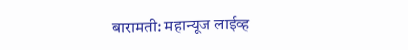बारामती: महान्यूज लाईव्ह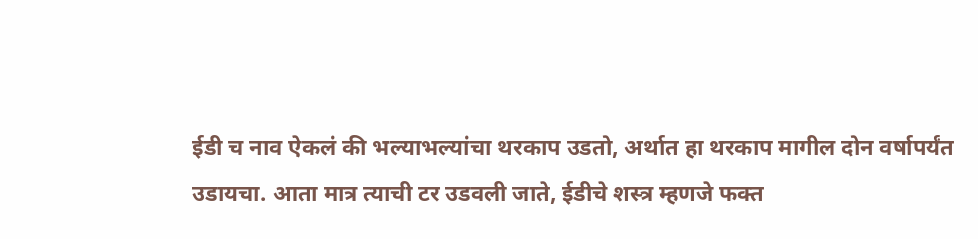ईडी च नाव ऐकलं की भल्याभल्यांचा थरकाप उडतो, अर्थात हा थरकाप मागील दोन वर्षापर्यंत उडायचा. आता मात्र त्याची टर उडवली जाते, ईडीचे शस्त्र म्हणजे फक्त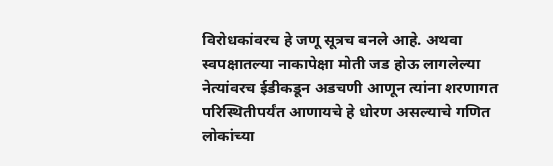विरोधकांवरच हे जणू सूत्रच बनले आहे. अथवा स्वपक्षातल्या नाकापेक्षा मोती जड होऊ लागलेल्या नेत्यांवरच ईडीकडून अडचणी आणून त्यांना शरणागत परिस्थितीपर्यंत आणायचे हे धोरण असल्याचे गणित लोकांच्या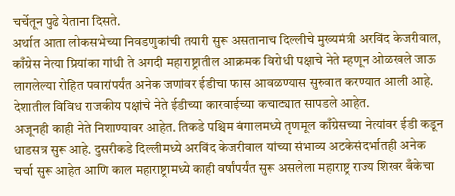चर्चेतून पुढे येताना दिसते.
अर्थात आता लोकसभेच्या निवडणुकांची तयारी सुरू असतानाच दिल्लीचे मुख्यमंत्री अरविंद केजरीवाल, काँग्रेस नेत्या प्रियांका गांधी ते अगदी महाराष्ट्रातील आक्रमक विरोधी पक्षाचे नेते म्हणून ओळखले जाऊ लागलेल्या रोहित पवारांपर्यंत अनेक जणांवर ईडीचा फास आवळण्यास सुरुवात करण्यात आली आहे.
देशातील विविध राजकीय पक्षांचे नेते ईडीच्या कारवाईच्या कचाट्यात सापडले आहेत.
अजूनही काही नेते निशाण्यावर आहेत. तिकडे पश्चिम बंगालमध्ये तृणमूल काँग्रेसच्या नेत्यांवर ईडी कडून धाडसत्र सुरू आहे. दुसरीकडे दिल्लीमध्ये अरविंद केजरीवाल यांच्या संभाव्य अटकेसंदर्भातही अनेक चर्चा सुरू आहेत आणि काल महाराष्ट्रामध्ये काही वर्षांपर्यंत सुरू असलेला महाराष्ट्र राज्य शिखर बँकेचा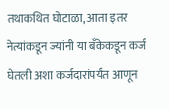तथाकथित घोटाळा, आता इतर नेत्यांकडून ज्यांनी या बँकेकडून कर्ज घेतली अशा कर्जदारांपर्यंत आणून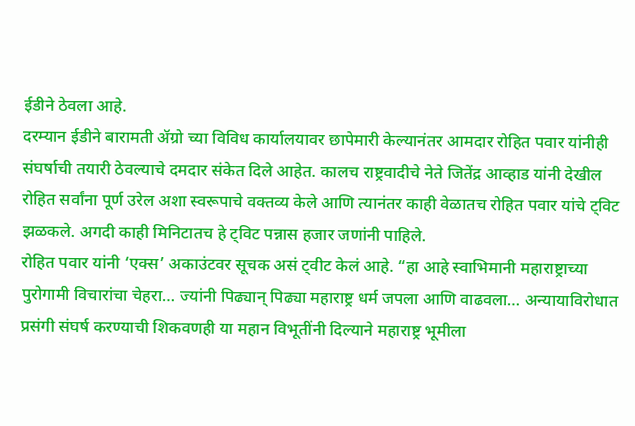ईडीने ठेवला आहे.
दरम्यान ईडीने बारामती ॲग्रो च्या विविध कार्यालयावर छापेमारी केल्यानंतर आमदार रोहित पवार यांनीही संघर्षाची तयारी ठेवल्याचे दमदार संकेत दिले आहेत. कालच राष्ट्रवादीचे नेते जितेंद्र आव्हाड यांनी देखील रोहित सर्वांना पूर्ण उरेल अशा स्वरूपाचे वक्तव्य केले आणि त्यानंतर काही वेळातच रोहित पवार यांचे ट्विट झळकले. अगदी काही मिनिटातच हे ट्विट पन्नास हजार जणांनी पाहिले.
रोहित पवार यांनी ‘एक्स’ अकाउंटवर सूचक असं ट्वीट केलं आहे. “हा आहे स्वाभिमानी महाराष्ट्राच्या पुरोगामी विचारांचा चेहरा… ज्यांनी पिढ्यान् पिढ्या महाराष्ट्र धर्म जपला आणि वाढवला… अन्यायाविरोधात प्रसंगी संघर्ष करण्याची शिकवणही या महान विभूतींनी दिल्याने महाराष्ट्र भूमीला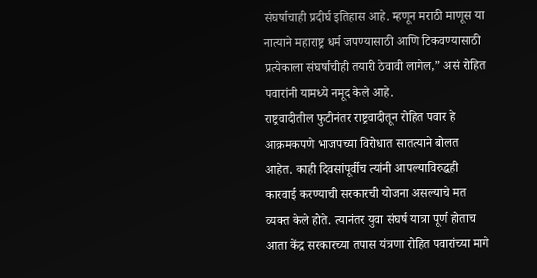संघर्षाचाही प्रदीर्घ इतिहास आहे. म्हणून मराठी माणूस या नात्याने महाराष्ट्र धर्म जपण्यासाठी आणि टिकवण्यासाठी प्रत्येकाला संघर्षाचीही तयारी ठेवावी लागेल,” असं रोहित पवारांनी यामध्ये नमूद केले आहे.
राष्ट्रवादीतील फुटीनंतर राष्ट्रवादीतून रोहित पवार हे आक्रमकपणे भाजपच्या विरोधात सातत्याने बोलत आहेत. काही दिवसांपूर्वीच त्यांनी आपल्याविरुद्धही कारवाई करण्याची सरकारची योजना असल्याचे मत व्यक्त केले होते. त्यानंतर युवा संघर्ष यात्रा पूर्ण होताच आता केंद्र सरकारच्या तपास यंत्रणा रोहित पवारांच्या मागे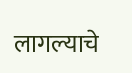लागल्याचे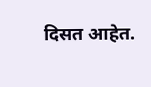दिसत आहेत.